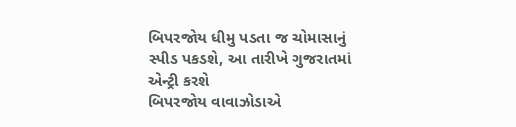બિપરજોય ધીમુ પડતા જ ચોમાસાનું સ્પીડ પકડશે, આ તારીખે ગુજરાતમાં એન્ટ્રી કરશે
બિપરજોય વાવાઝોડાએ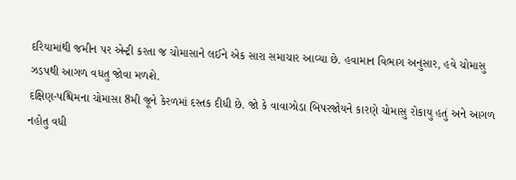દરિયામાંથી જમીન પર એન્ટ્રી કરતા જ ચોમાસાને લઈને એક સારા સમાચાર આવ્યા છે. હવામાન વિભાગ અનુસાર, હવે ચોમાસુ ઝડપથી આગળ વધતુ જોવા મળશે.
દક્ષિણ-પશ્ચિમના ચોમાસા 8મી જૂને કેરળમાં દસ્તક દીધી છે. જો કે વાવાઝોડા બિપરજોયને કારણે ચોમાસુ રોકાયુ હતું અને આગળ નહોતુ વધી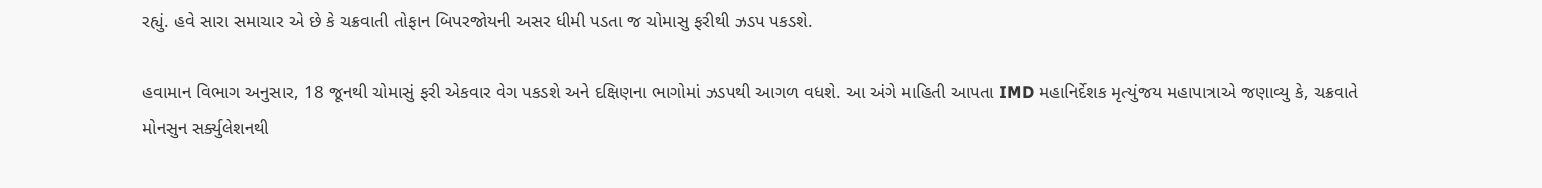રહ્યું. હવે સારા સમાચાર એ છે કે ચક્રવાતી તોફાન બિપરજોયની અસર ધીમી પડતા જ ચોમાસુ ફરીથી ઝડપ પકડશે.

હવામાન વિભાગ અનુસાર, 18 જૂનથી ચોમાસું ફરી એકવાર વેગ પકડશે અને દક્ષિણના ભાગોમાં ઝડપથી આગળ વધશે. આ અંગે માહિતી આપતા IMD મહાનિર્દેશક મૃત્યુંજય મહાપાત્રાએ જણાવ્યુ કે, ચક્રવાતે મોનસુન સર્ક્યુલેશનથી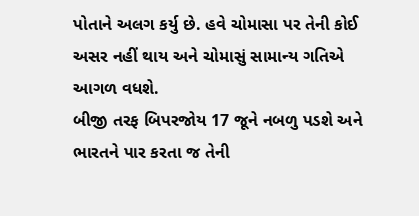પોતાને અલગ કર્યુ છે. હવે ચોમાસા પર તેની કોઈ અસર નહીં થાય અને ચોમાસું સામાન્ય ગતિએ આગળ વધશે.
બીજી તરફ બિપરજોય 17 જૂને નબળુ પડશે અને ભારતને પાર કરતા જ તેની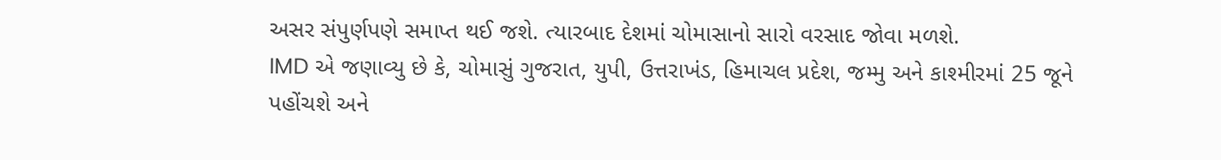અસર સંપુર્ણપણે સમાપ્ત થઈ જશે. ત્યારબાદ દેશમાં ચોમાસાનો સારો વરસાદ જોવા મળશે.
IMD એ જણાવ્યુ છે કે, ચોમાસું ગુજરાત, યુપી, ઉત્તરાખંડ, હિમાચલ પ્રદેશ, જમ્મુ અને કાશ્મીરમાં 25 જૂને પહોંચશે અને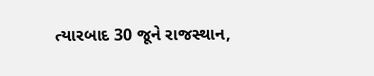ત્યારબાદ 30 જૂને રાજસ્થાન,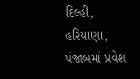દિલ્હી, હરિયાણા, પંજાબમાં પ્રવેશ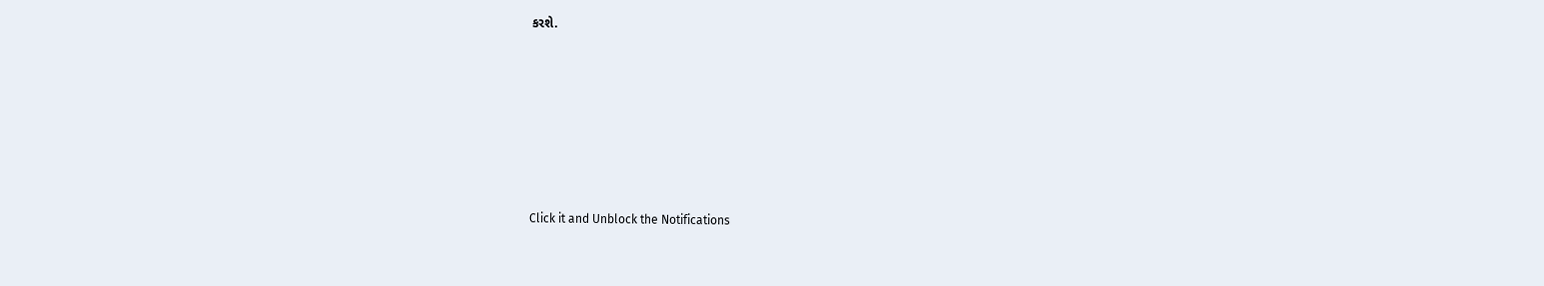કરશે.












Click it and Unblock the Notifications